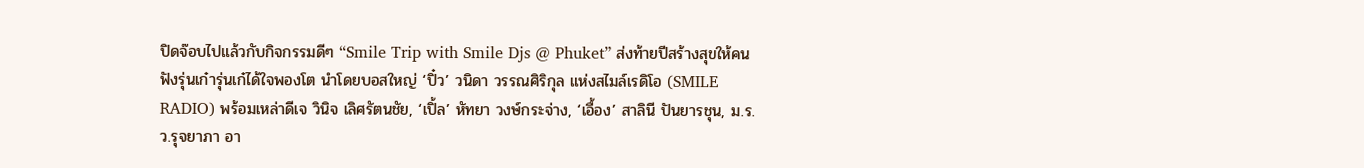ปิดจ๊อบไปแล้วกับกิจกรรมดีๆ “Smile Trip with Smile Djs @ Phuket” ส่งท้ายปีสร้างสุขให้คนฟังรุ่นเก๋ารุ่นเก๋ได้ใจพองโต นำโดยบอสใหญ่ ‘ปิ๋ว’ วนิดา วรรณศิริกุล แห่งสไมล์เรดิโอ (SMILE RADIO) พร้อมเหล่าดีเจ วินิจ เลิศรัตนชัย, ‘เปิ้ล’ หัทยา วงษ์กระจ่าง, ‘เอื้อง’ สาลินี ปันยารชุน, ม.ร.ว.รุจยาภา อา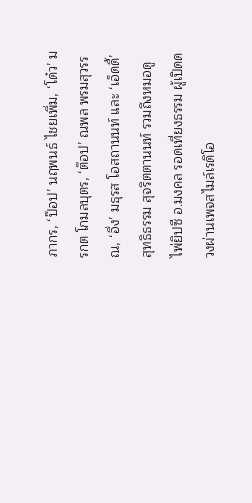ภากร, ‘ป๊อป’ นฤพนธ์ ไชยเพิ่ม, ‘โด๋ว’ มรกต โกมลบุตร, ‘ต๊อป’ ณพล พรมสุวรรณ, ‘อึ่ง’ มธุรส โอสถานนท์ และ ‘เอ็ดดี้’ สุทธิธรรม สุจริตตานนท์ รวมถึงหมอดูไพ่ยิปซี อ.มงคล รอดเที่ยงธรรม ผู้เปิดดวงผ่านเพจสไมล์เรดิโอ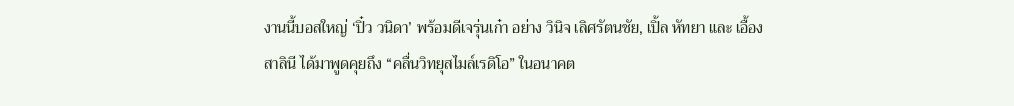งานนี้บอสใหญ่ ‘ปิ๋ว วนิดา’ พร้อมดีเจรุ่นเก๋า อย่าง วินิจ เลิศรัตนชัย, เปิ้ล หัทยา และ เอื้อง สาลินี ได้มาพูดคุยถึง “คลื่นวิทยุสไมล์เรดิโอ” ในอนาคต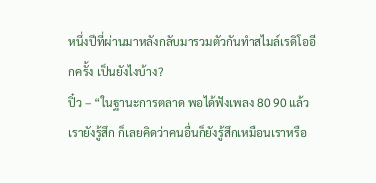หนึ่งปีที่ผ่านมาหลังกลับมารวมตัวกันทำสไมล์เรดิโออีกครั้ง เป็นยังไงบ้าง?
ปิ๋ว – “ในฐานะการตลาด พอได้ฟังเพลง 80 90 แล้วเรายังรู้สึก ก็เลยคิดว่าคนอื่นก็ยังรู้สึกเหมือนเราหรือ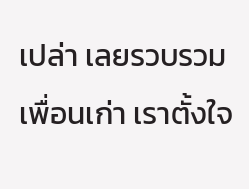เปล่า เลยรวบรวมเพื่อนเก่า เราตั้งใจ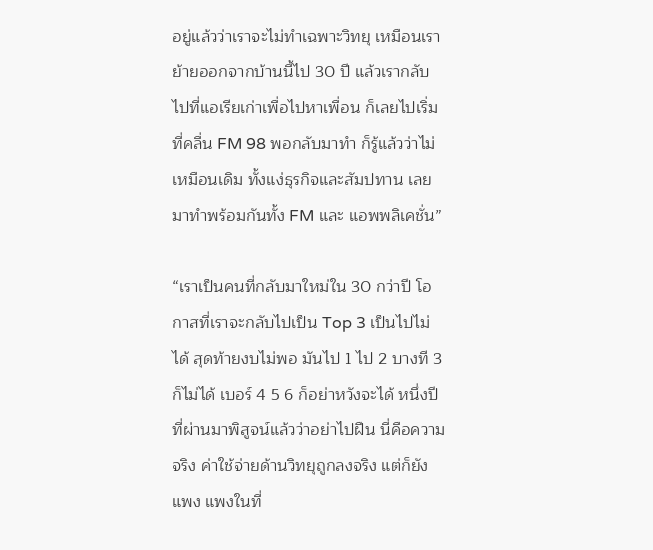อยู่แล้วว่าเราจะไม่ทำเฉพาะวิทยุ เหมือนเราย้ายออกจากบ้านนี้ไป 30 ปี แล้วเรากลับไปที่แอเรียเก่าเพื่อไปหาเพื่อน ก็เลยไปเริ่มที่คลื่น FM 98 พอกลับมาทำ ก็รู้แล้วว่าไม่เหมือนเดิม ทั้งแง่ธุรกิจและสัมปทาน เลยมาทำพร้อมกันทั้ง FM และ แอพพลิเคชั่น”

“เราเป็นคนที่กลับมาใหม่ใน 30 กว่าปี โอกาสที่เราจะกลับไปเป็น Top 3 เป็นไปไม่ได้ สุดท้ายงบไม่พอ มันไป 1 ไป 2 บางที 3 ก็ไม่ได้ เบอร์ 4 5 6 ก็อย่าหวังจะได้ หนึ่งปีที่ผ่านมาพิสูจน์แล้วว่าอย่าไปฝืน นี่คือความจริง ค่าใช้จ่ายด้านวิทยุถูกลงจริง แต่ก็ยังแพง แพงในที่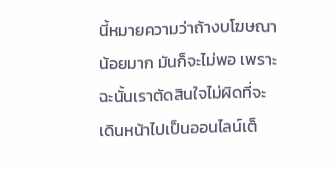นี้หมายความว่าถ้างบโฆษณาน้อยมาก มันก็จะไม่พอ เพราะฉะนั้นเราตัดสินใจไม่ผิดที่จะเดินหน้าไปเป็นออนไลน์เต็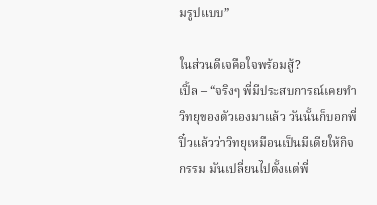มรูปแบบ”

ในส่วนดีเจคือใจพร้อมสู้?
เปิ้ล – “จริงๆ พี่มีประสบการณ์เคยทำวิทยุของตัวเองมาแล้ว วันนั้นก็บอกพี่ปิ๋วแล้วว่าวิทยุเหมือนเป็นมีเดียให้กิจกรรม มันเปลี่ยนไปตั้งแต่พี่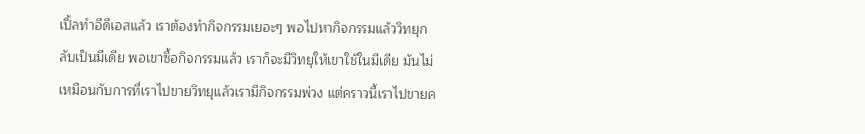เปิ้ลทำอีดีเอสแล้ว เราต้องทำกิจกรรมเยอะๆ พอไปหากิจกรรมแล้ววิทยุกลับเป็นมีเดีย พอเขาซื้อกิจกรรมแล้ว เราก็จะมีวิทยุให้เขาใช้ในมีเดีย มันไม่เหมือนกับการที่เราไปขายวิทยุแล้วเรามีกิจกรรมพ่วง แต่คราวนี้เราไปขายค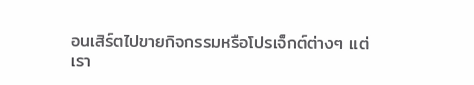อนเสิร์ตไปขายกิจกรรมหรือโปรเจ็กต์ต่างๆ แต่เรา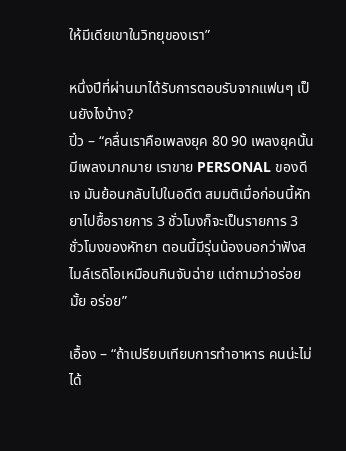ให้มีเดียเขาในวิทยุของเรา”

หนึ่งปีที่ผ่านมาได้รับการตอบรับจากแฟนๆ เป็นยังไงบ้าง?
ปิ๋ว – “คลื่นเราคือเพลงยุค 80 90 เพลงยุคนั้นมีเพลงมากมาย เราขาย PERSONAL ของดีเจ มันย้อนกลับไปในอดีต สมมติเมื่อก่อนนี้หัทยาไปซื้อรายการ 3 ชั่วโมงก็จะเป็นรายการ 3 ชั่วโมงของหัทยา ตอนนี้มีรุ่นน้องบอกว่าฟังสไมล์เรดิโอเหมือนกินจับฉ่าย แต่ถามว่าอร่อยมั้ย อร่อย”

เอื้อง – “ถ้าเปรียบเทียบการทำอาหาร คนน่ะไม่ได้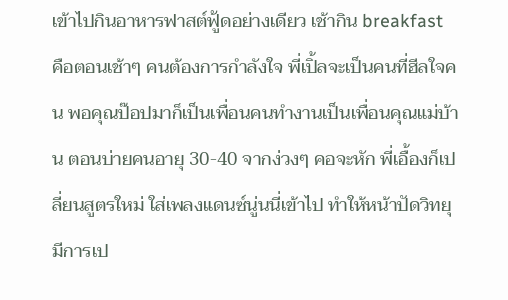เข้าไปกินอาหารฟาสต์ฟู้ดอย่างเดียว เช้ากิน breakfast คือตอนเช้าๆ คนต้องการกำลังใจ พี่เปิ้ลจะเป็นคนที่ฮีลใจคน พอคุณป๊อปมาก็เป็นเพื่อนคนทำงานเป็นเพื่อนคุณแม่บ้าน ตอนบ่ายคนอายุ 30-40 จากง่วงๆ คอจะหัก พี่เอื้องก็เปลี่ยนสูตรใหม่ ใส่เพลงแดนซ์นู่นนี่เข้าไป ทำให้หน้าปัดวิทยุมีการเป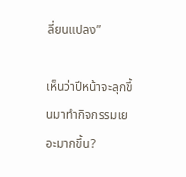ลี่ยนแปลง”

เห็นว่าปีหน้าจะลุกขึ้นมาทำกิจกรรมเยอะมากขึ้น?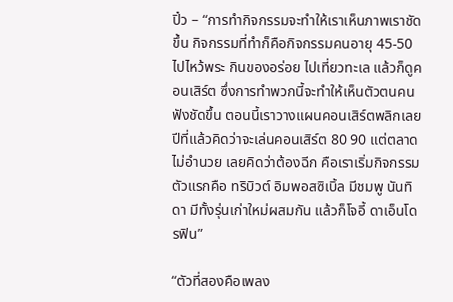ปิ๋ว – “การทำกิจกรรมจะทำให้เราเห็นภาพเราชัดขึ้น กิจกรรมที่ทำก็คือกิจกรรมคนอายุ 45-50 ไปไหว้พระ กินของอร่อย ไปเที่ยวทะเล แล้วก็ดูคอนเสิร์ต ซึ่งการทำพวกนี้จะทำให้เห็นตัวตนคนฟังชัดขึ้น ตอนนี้เราวางแผนคอนเสิร์ตพลิกเลย ปีที่แล้วคิดว่าจะเล่นคอนเสิร์ต 80 90 แต่ตลาดไม่อำนวย เลยคิดว่าต้องฉีก คือเราเริ่มกิจกรรมตัวแรกคือ ทริบิวต์ อิมพอสซิเบิ้ล มีชมพู นันทิดา มีทั้งรุ่นเก่าใหม่ผสมกัน แล้วก็โจอี้ ดาเอ็นโดรฟิน”

“ตัวที่สองคือเพลง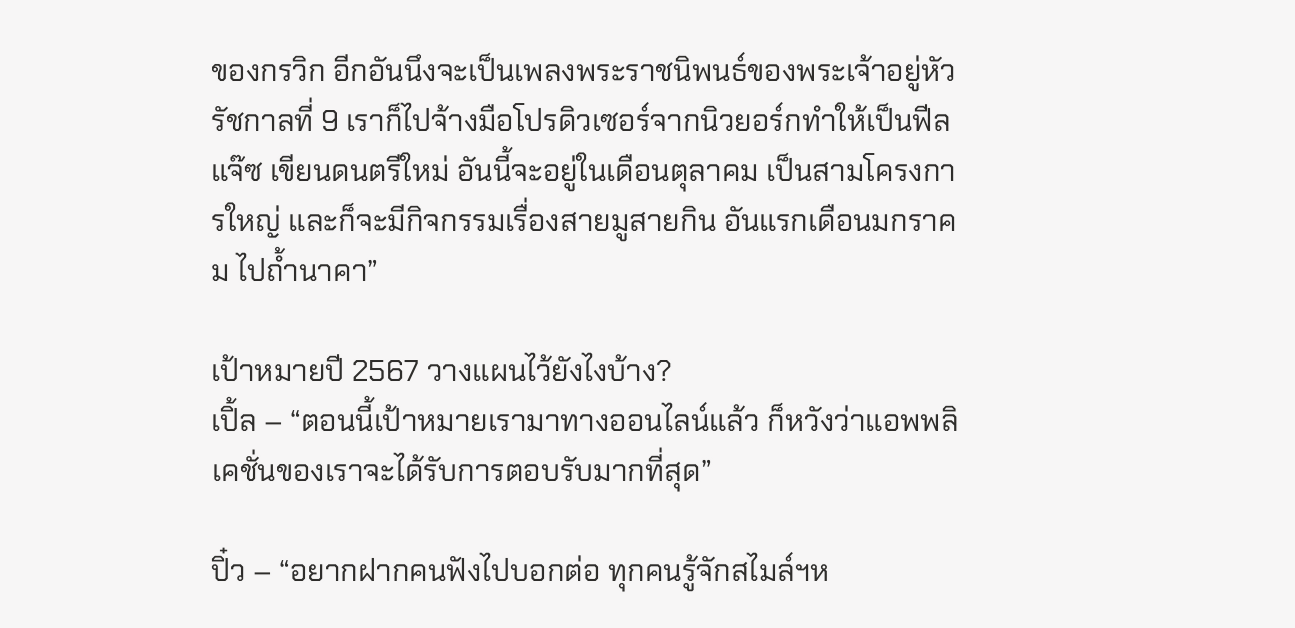ของกรวิก อีกอันนึงจะเป็นเพลงพระราชนิพนธ์ของพระเจ้าอยู่หัวรัชกาลที่ 9 เราก็ไปจ้างมือโปรดิวเซอร์จากนิวยอร์กทำให้เป็นฟีลแจ๊ซ เขียนดนตรีใหม่ อันนี้จะอยู่ในเดือนตุลาคม เป็นสามโครงการใหญ่ และก็จะมีกิจกรรมเรื่องสายมูสายกิน อันแรกเดือนมกราคม ไปถ้ำนาคา”

เป้าหมายปี 2567 วางแผนไว้ยังไงบ้าง?
เปิ้ล – “ตอนนี้เป้าหมายเรามาทางออนไลน์แล้ว ก็หวังว่าแอพพลิเคชั่นของเราจะได้รับการตอบรับมากที่สุด”

ปิ๋ว – “อยากฝากคนฟังไปบอกต่อ ทุกคนรู้จักสไมล์ฯห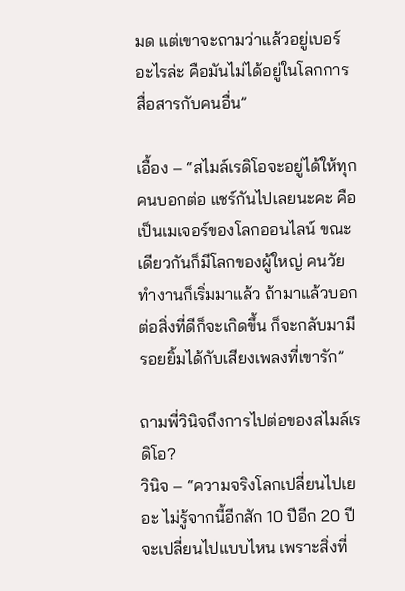มด แต่เขาจะถามว่าแล้วอยู่เบอร์อะไรล่ะ คือมันไม่ได้อยู่ในโลกการสื่อสารกับคนอื่น”

เอื้อง – “สไมล์เรดิโอจะอยู่ได้ให้ทุกคนบอกต่อ แชร์กันไปเลยนะคะ คือเป็นเมเจอร์ของโลกออนไลน์ ขณะเดียวกันก็มีโลกของผู้ใหญ่ คนวัยทำงานก็เริ่มมาแล้ว ถ้ามาแล้วบอกต่อสิ่งที่ดีก็จะเกิดขึ้น ก็จะกลับมามีรอยยิ้มได้กับเสียงเพลงที่เขารัก”

ถามพี่วินิจถึงการไปต่อของสไมล์เรดิโอ?
วินิจ – “ความจริงโลกเปลี่ยนไปเยอะ ไม่รู้จากนี้อีกสัก 10 ปีอีก 20 ปีจะเปลี่ยนไปแบบไหน เพราะสิ่งที่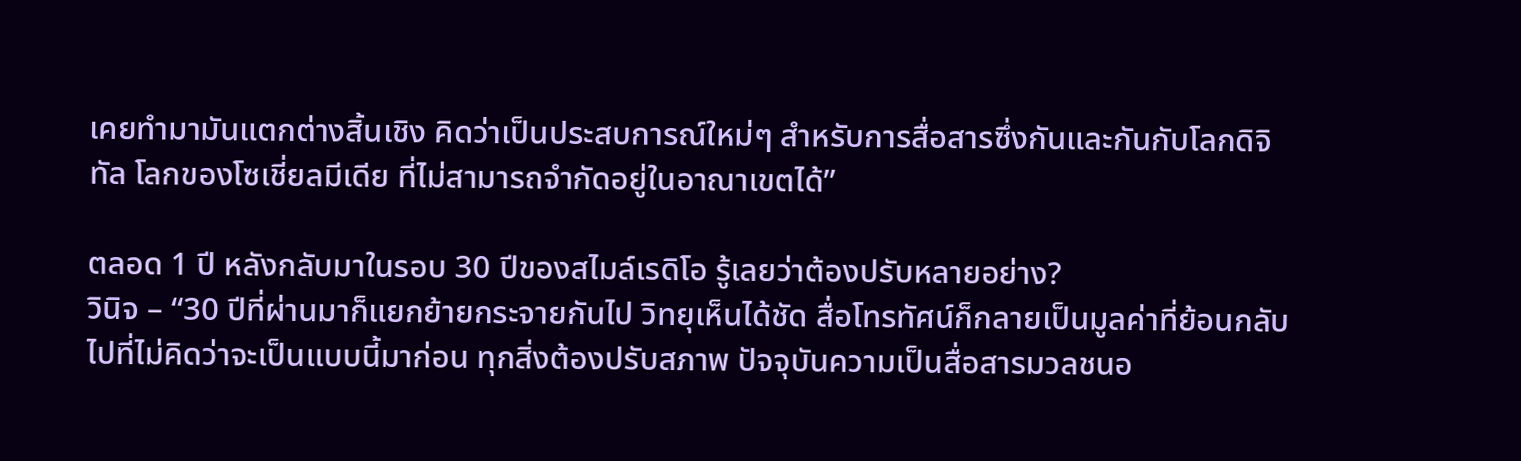เคยทำมามันแตกต่างสิ้นเชิง คิดว่าเป็นประสบการณ์ใหม่ๆ สำหรับการสื่อสารซึ่งกันและกันกับโลกดิจิทัล โลกของโซเชี่ยลมีเดีย ที่ไม่สามารถจำกัดอยู่ในอาณาเขตได้”

ตลอด 1 ปี หลังกลับมาในรอบ 30 ปีของสไมล์เรดิโอ รู้เลยว่าต้องปรับหลายอย่าง?
วินิจ – “30 ปีที่ผ่านมาก็แยกย้ายกระจายกันไป วิทยุเห็นได้ชัด สื่อโทรทัศน์ก็กลายเป็นมูลค่าที่ย้อนกลับไปที่ไม่คิดว่าจะเป็นแบบนี้มาก่อน ทุกสิ่งต้องปรับสภาพ ปัจจุบันความเป็นสื่อสารมวลชนอ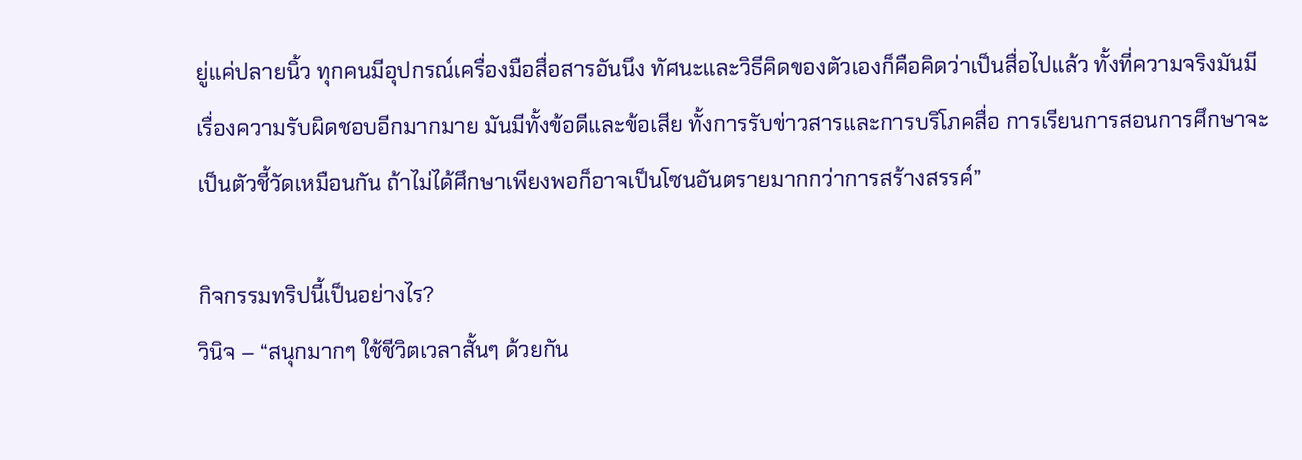ยู่แค่ปลายนิ้ว ทุกคนมีอุปกรณ์เครื่องมือสื่อสารอันนึง ทัศนะและวิธีคิดของตัวเองก็คือคิดว่าเป็นสื่อไปแล้ว ทั้งที่ความจริงมันมีเรื่องความรับผิดชอบอีกมากมาย มันมีทั้งข้อดีและข้อเสีย ทั้งการรับข่าวสารและการบริโภคสื่อ การเรียนการสอนการศึกษาจะเป็นตัวชี้วัดเหมือนกัน ถ้าไม่ได้ศึกษาเพียงพอก็อาจเป็นโซนอันตรายมากกว่าการสร้างสรรค์”

กิจกรรมทริปนี้เป็นอย่างไร?
วินิจ – “สนุกมากๆ ใช้ชีวิตเวลาสั้นๆ ด้วยกัน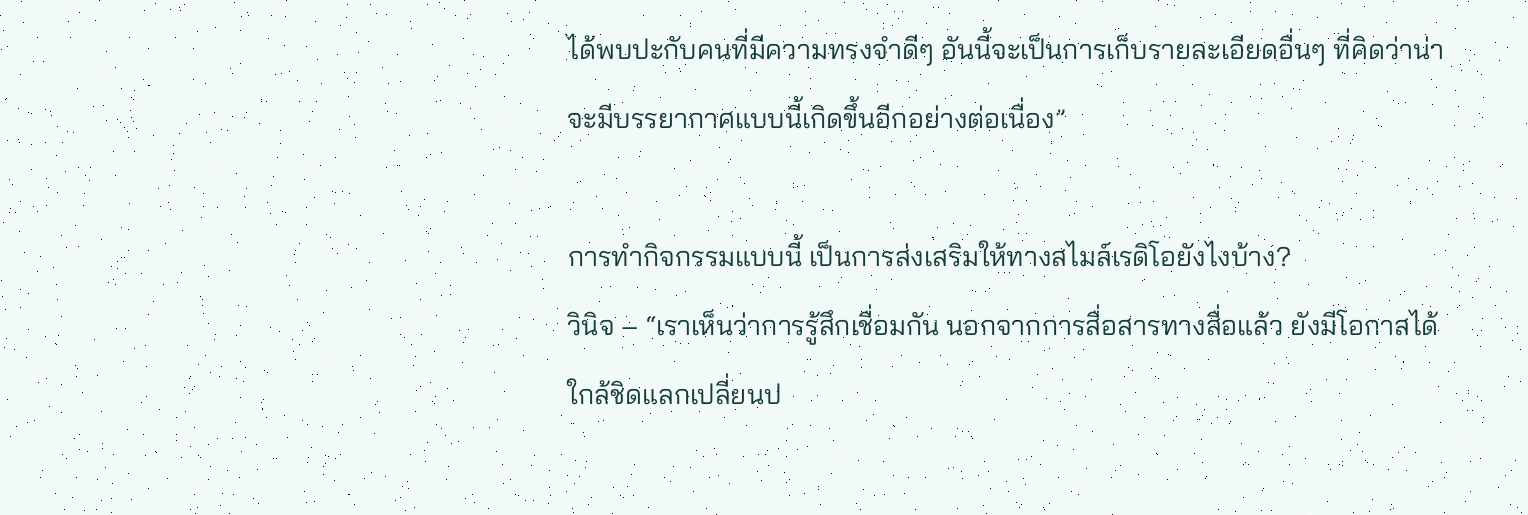ได้พบปะกับคนที่มีความทรงจำดีๆ อันนี้จะเป็นการเก็บรายละเอียดอื่นๆ ที่คิดว่าน่าจะมีบรรยากาศแบบนี้เกิดขึ้นอีกอย่างต่อเนื่อง”

การทำกิจกรรมแบบนี้ เป็นการส่งเสริมให้ทางสไมล์เรดิโอยังไงบ้าง?
วินิจ – “เราเห็นว่าการรู้สึกเชื่อมกัน นอกจากการสื่อสารทางสื่อแล้ว ยังมีโอกาสได้ใกล้ชิดแลกเปลี่ยนป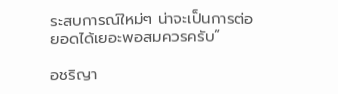ระสบการณ์ใหม่ๆ น่าจะเป็นการต่อยอดได้เยอะพอสมควรครับ”

อชริญา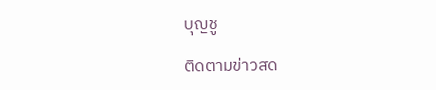บุญชู

ติดตามข่าวสด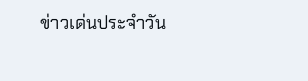ข่าวเด่นประจำวัน